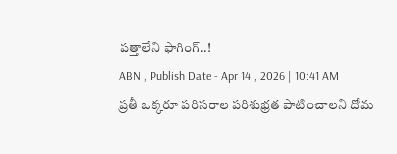పత్తాలేని ఫాగింగ్..!
ABN , Publish Date - Apr 14 , 2026 | 10:41 AM
ప్రతీ ఒక్కరూ పరిసరాల పరిశుభ్రత పాటించాలని దోమ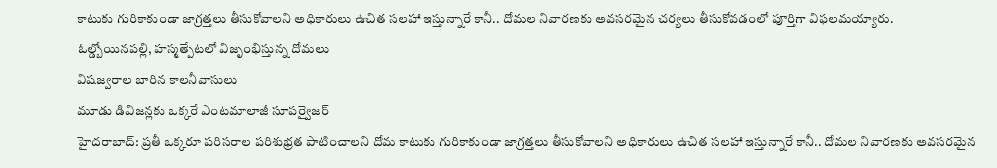కాటుకు గురికాకుండా జాగ్రత్తలు తీసుకోవాలని అధికారులు ఉచిత సలహా ఇస్తున్నారే కానీ.. దోమల నివారణకు అవసరమైన చర్యలు తీసుకోవడంలో పూర్తిగా విఫలమయ్యారు.
ఓల్డ్బోయినపల్లి, హస్మత్పేటలో విజృంభిస్తున్న దోమలు
విషజ్వరాల బారిన కాలనీవాసులు
మూడు డివిజన్లకు ఒక్కరే ఎంటమాలాజీ సూపర్వైజర్
హైదరాబాద్: ప్రతీ ఒక్కరూ పరిసరాల పరిశుభ్రత పాటించాలని దోమ కాటుకు గురికాకుండా జాగ్రత్తలు తీసుకోవాలని అధికారులు ఉచిత సలహా ఇస్తున్నారే కానీ.. దోమల నివారణకు అవసరమైన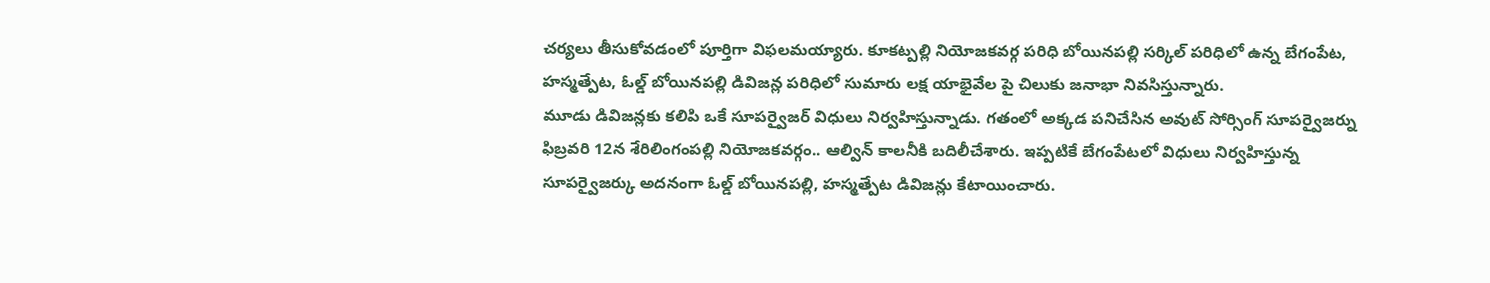చర్యలు తీసుకోవడంలో పూర్తిగా విఫలమయ్యారు. కూకట్పల్లి నియోజకవర్గ పరిధి బోయినపల్లి సర్కిల్ పరిధిలో ఉన్న బేగంపేట, హస్మత్పేట, ఓల్డ్ బోయినపల్లి డివిజన్ల పరిధిలో సుమారు లక్ష యాభైవేల పై చిలుకు జనాభా నివసిస్తున్నారు.
మూడు డివిజన్లకు కలిపి ఒకే సూపర్వైజర్ విధులు నిర్వహిస్తున్నాడు. గతంలో అక్కడ పనిచేసిన అవుట్ సోర్సింగ్ సూపర్వైజర్ను ఫిబ్రవరి 12న శేరిలింగంపల్లి నియోజకవర్గం.. ఆల్విన్ కాలనీకి బదిలీచేశారు. ఇప్పటికే బేగంపేటలో విధులు నిర్వహిస్తున్న సూపర్వైజర్కు అదనంగా ఓల్డ్ బోయినపల్లి, హస్మత్పేట డివిజన్లు కేటాయించారు.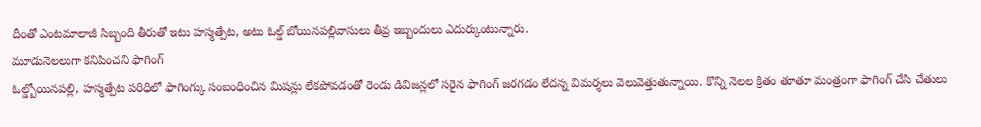దీంతో ఎంటమాలాజీ సిబ్బంది తీరుతో ఇటు హస్మత్పేట, అటు ఓల్డ్ బోయినపల్లివాసులు తీవ్ర ఇబ్బందులు ఎదుర్కుంటున్నారు.
మూడునెలలుగా కనిపించని ఫాగింగ్
ఓల్డ్బోయినపల్లి, హస్మత్పేట పరిధిలో ఫాగింగ్కు సంబంధించిన మిషన్లు లేకపోవడంతో రెండు డివిజన్లలో సరైన ఫాగింగ్ జరగడం లేదన్న విమర్శలు వెలువెత్తుతున్నాయి. కొన్ని నెలల క్రితం తూతూ మంత్రంగా ఫాగింగ్ చేసి చేతులు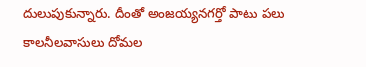దులుపుకున్నారు. దీంతో అంజయ్యనగర్తో పాటు పలు కాలనీలవాసులు దోమల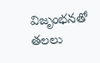విజృంభనతో తలలు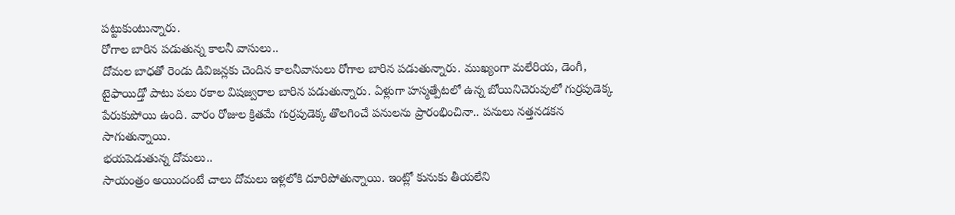పట్టుకుంటున్నారు.
రోగాల బారిన పడుతున్న కాలనీ వాసులు..
దోమల బాధతో రెండు డివిజన్లకు చెందిన కాలనీవాసులు రోగాల బారిన పడుతున్నారు. ముఖ్యంగా మలేరియ, డెంగీ, టైఫాయిడ్తో పాటు పలు రకాల విషజ్వరాల బారిన పడుతున్నారు. ఏళ్లుగా హస్మత్పేటలో ఉన్న బోయినిచెరువులో గుర్రపుడెక్క పేరుకుపోయి ఉంది. వారం రోజుల క్రితమే గుర్రపుడెక్క తొలగించే పనులను ప్రారంభించినా.. పనులు నత్తనడకన సాగుతున్నాయి.
భయపెడుతున్న దోమలు..
సాయంత్రం అయిందంటే చాలు దోమలు ఇళ్లలోకి దూరిపోతున్నాయి. ఇంట్లో కునుకు తీయలేని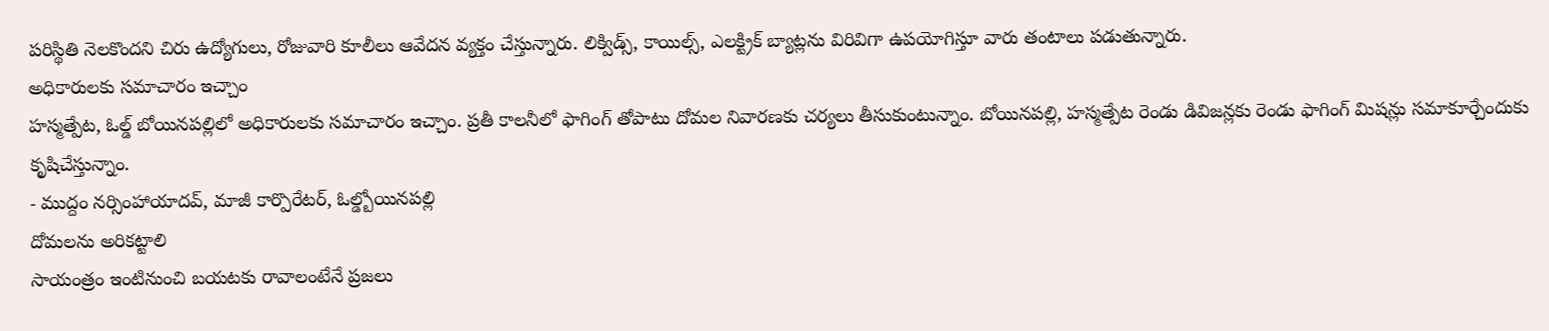పరిస్థితి నెలకొందని చిరు ఉద్యోగులు, రోజువారి కూలీలు ఆవేదన వ్యక్తం చేస్తున్నారు. లిక్విడ్స్, కాయిల్స్, ఎలక్ట్రిక్ బ్యాట్లను విరివిగా ఉపయోగిస్తూ వారు తంటాలు పడుతున్నారు.
అధికారులకు సమాచారం ఇచ్చాం
హస్మత్పేట, ఓల్డ్ బోయినపల్లిలో అధికారులకు సమాచారం ఇచ్చాం. ప్రతీ కాలనీలో ఫాగింగ్ తోపాటు దోమల నివారణకు చర్యలు తీసుకుంటున్నాం. బోయినపల్లి, హస్మత్పేట రెండు డివిజన్లకు రెండు ఫాగింగ్ మిషన్లు సమాకూర్చేందుకు కృషిచేస్తున్నాం.
- ముద్దం నర్సింహాయాదవ్, మాజీ కార్పొరేటర్, ఓల్డ్బోయినపల్లి
దోమలను అరికట్టాలి
సాయంత్రం ఇంటినుంచి బయటకు రావాలంటేనే ప్రజలు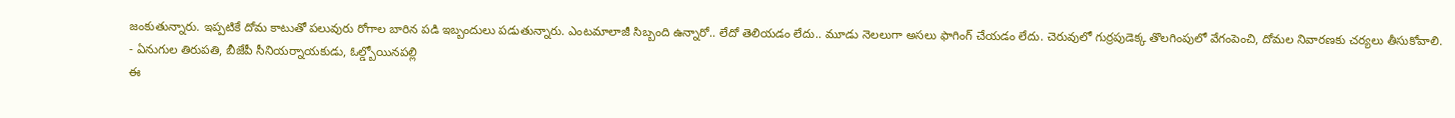జంకుతున్నారు. ఇప్పటికే దోమ కాటుతో పలువురు రోగాల బారిన పడి ఇబ్బందులు పడుతున్నారు. ఎంటమాలాజీ సిబ్బంది ఉన్నారో.. లేదో తెలియడం లేదు.. మూడు నెలలుగా అసలు ఫాగింగ్ చేయడం లేదు. చెరువులో గుర్రపుడెక్క తొలగింపులో వేగంపెంచి, దోమల నివారణకు చర్యలు తీసుకోవాలి.
- ఏనుగుల తిరుపతి, బీజేపీ సీనియర్నాయకుడు, ఓల్డ్బోయినపల్లి
ఈ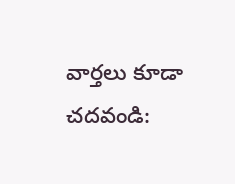వార్తలు కూడా చదవండి: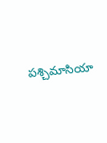పశ్చిమాసియా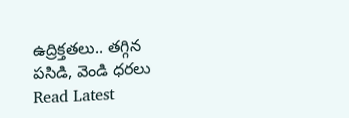ఉద్రిక్తతలు.. తగ్గిన పసిడి, వెండి ధరలు
Read Latest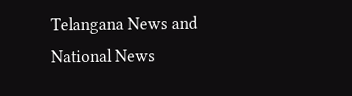Telangana News and National News